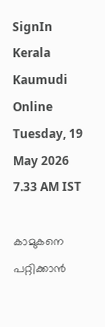SignIn
Kerala Kaumudi Online
Tuesday, 19 May 2026 7.33 AM IST

കാമുകനെ പറ്റിക്കാൻ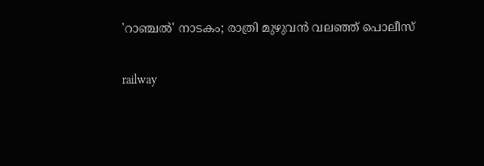'റാഞ്ചൽ' നാടകം; രാത്രി മുഴുവൻ വലഞ്ഞ് പൊലീസ്

railway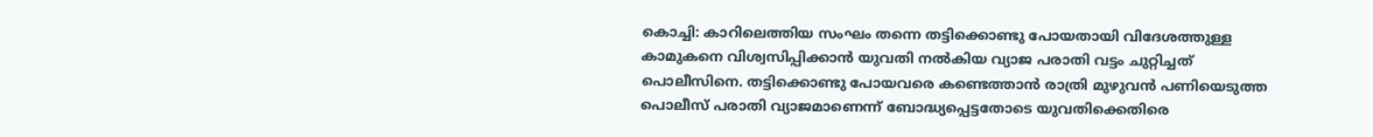കൊച്ചി: കാറിലെത്തിയ സംഘം തന്നെ തട്ടിക്കൊണ്ടു പോയതായി വിദേശത്തുള്ള കാമുകനെ വിശ്വസിപ്പിക്കാൻ യുവതി നൽകിയ വ്യാജ പരാതി വട്ടം ചുറ്റിച്ചത് പൊലീസിനെ. തട്ടിക്കൊണ്ടു പോയവരെ കണ്ടെത്താൻ രാത്രി മുഴുവൻ പണിയെടുത്ത പൊലീസ് പരാതി വ്യാജമാണെന്ന് ബോദ്ധ്യപ്പെട്ടതോടെ യുവതിക്കെതിരെ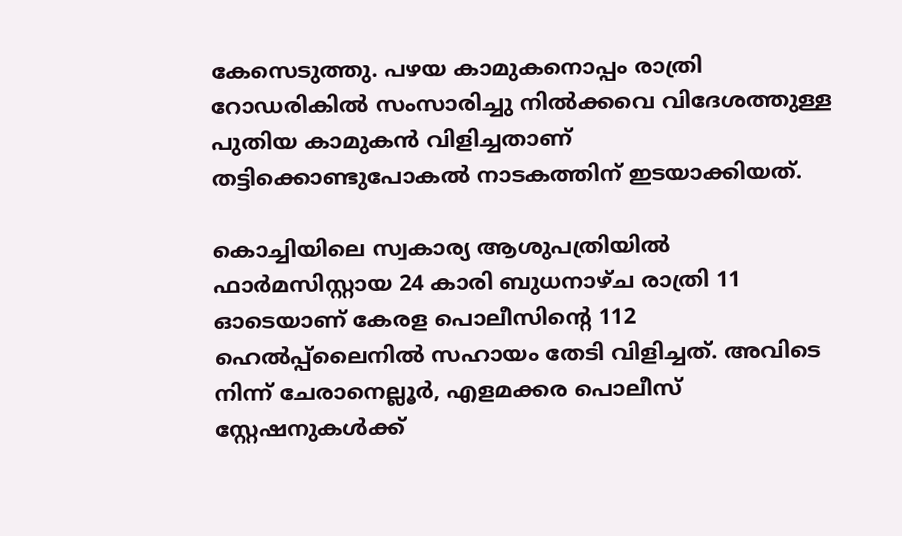കേസെടുത്തു. പഴയ കാമുകനൊപ്പം രാത്രി റോഡരികിൽ സംസാരിച്ചു നിൽക്കവെ വിദേശത്തുള്ള പുതിയ കാമുകൻ വിളിച്ചതാണ് തട്ടിക്കൊണ്ടുപോകൽ നാടകത്തിന് ഇടയാക്കിയത്.

കൊച്ചിയിലെ സ്വകാര്യ ആശുപത്രിയിൽ ഫാർമസിസ്റ്റായ 24 കാരി ബുധനാഴ്ച രാത്രി 11 ഓടെയാണ് കേരള പൊലീസിന്റെ 112 ഹെൽപ്പ്‌ലൈനിൽ സഹായം തേടി വിളിച്ചത്. അവിടെ നിന്ന് ചേരാനെല്ലൂർ, എളമക്കര പൊലീസ് സ്റ്റേഷനുകൾക്ക്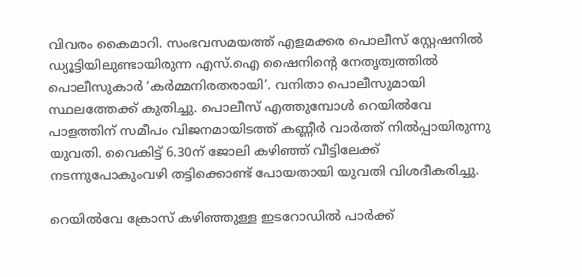വിവരം കൈമാറി. സംഭവസമയത്ത് എളമക്കര പൊലീസ് സ്റ്റേഷനിൽ ഡ്യൂട്ടിയിലുണ്ടായിരുന്ന എസ്.ഐ ഷൈനിന്റെ നേതൃത്വത്തിൽ പൊലീസുകാർ ‘കർമ്മനിരതരായി’. വനിതാ പൊലീസുമായി സ്ഥലത്തേക്ക് കുതിച്ചു. പൊലീസ് എത്തുമ്പോൾ റെയിൽവേ പാളത്തിന് സമീപം വിജനമായിടത്ത് കണ്ണീർ വാർത്ത് നിൽപ്പായിരുന്നു യുവതി. വൈകിട്ട് 6.30ന് ജോലി കഴിഞ്ഞ് വീട്ടിലേക്ക് നടന്നുപോകുംവഴി തട്ടിക്കൊണ്ട് പോയതായി യുവതി വിശദീകരിച്ചു.

റെയിൽവേ ക്രോസ് കഴിഞ്ഞുള്ള ഇടറോഡിൽ പാർക്ക്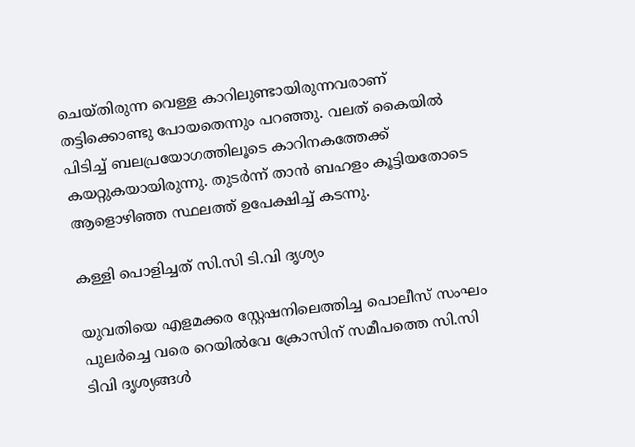ചെയ്തിരുന്ന വെള്ള കാറിലുണ്ടായിരുന്നവരാണ് തട്ടിക്കൊണ്ടു പോയതെന്നും പറഞ്ഞു. വലത് കൈയിൽ പിടിച്ച് ബലപ്രയോഗത്തിലൂടെ കാറിനകത്തേക്ക് കയറ്റുകയായിരുന്നു. തുടർന്ന് താൻ ബഹളം കൂട്ടിയതോടെ ആളൊഴിഞ്ഞ സ്ഥലത്ത് ഉപേക്ഷിച്ച് കടന്നു.

കള്ളി പൊളിച്ചത് സി.സി ടി.വി ദൃശ്യം

യുവതിയെ എളമക്കര സ്റ്റേഷനിലെത്തിച്ച പൊലീസ് സംഘം പുലർച്ചെ വരെ റെയിൽവേ ക്രോസിന് സമീപത്തെ സി.സി ടിവി ദൃശ്യങ്ങൾ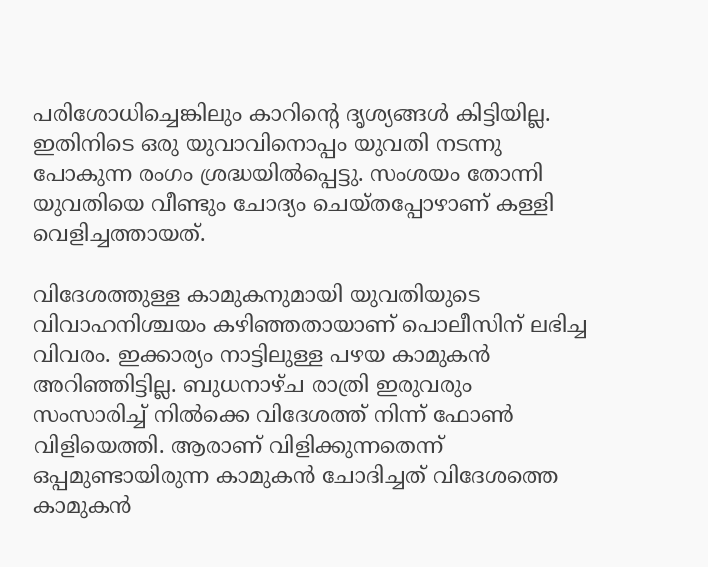പരിശോധിച്ചെങ്കിലും കാറിന്റെ ദൃശ്യങ്ങൾ കിട്ടിയില്ല. ഇതിനിടെ ഒരു യുവാവിനൊപ്പം യുവതി നടന്നു പോകുന്ന രംഗം ശ്രദ്ധയിൽപ്പെട്ടു. സംശയം തോന്നി യുവതിയെ വീണ്ടും ചോദ്യം ചെയ്തപ്പോഴാണ് കള്ളി വെളിച്ചത്തായത്.

വിദേശത്തുള്ള കാമുകനുമായി യുവതിയുടെ വിവാഹനിശ്ചയം കഴിഞ്ഞതായാണ് പൊലീസിന് ലഭിച്ച വിവരം. ഇക്കാര്യം നാട്ടിലുള്ള പഴയ കാമുകൻ അറിഞ്ഞിട്ടില്ല. ബുധനാഴ്ച രാത്രി ഇരുവരും സംസാരിച്ച് നിൽക്കെ വിദേശത്ത് നിന്ന് ഫോൺ വിളിയെത്തി. ആരാണ് വിളിക്കുന്നതെന്ന് ഒപ്പമുണ്ടായിരുന്ന കാമുകൻ ചോദിച്ചത് വിദേശത്തെ കാമുകൻ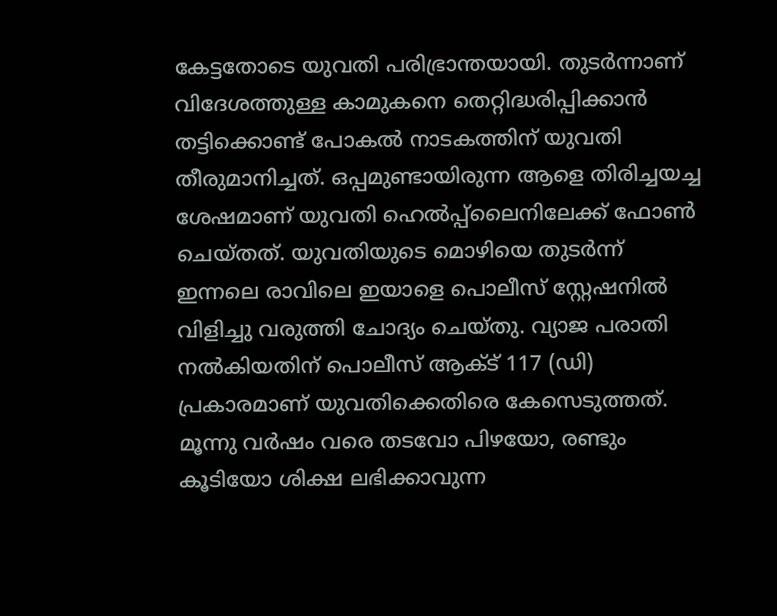കേട്ടതോടെ യുവതി പരിഭ്രാന്തയായി. തുടർന്നാണ് വിദേശത്തുള്ള കാമുകനെ തെറ്റിദ്ധരിപ്പിക്കാൻ തട്ടിക്കൊണ്ട് പോകൽ നാടകത്തിന് യുവതി തീരുമാനിച്ചത്. ഒപ്പമുണ്ടായിരുന്ന ആളെ തിരിച്ചയച്ച ശേഷമാണ് യുവതി ഹെൽപ്പ്‌ലൈനിലേക്ക് ഫോൺ ചെയ്തത്. യുവതിയുടെ മൊഴിയെ തുട‌ർന്ന് ഇന്നലെ രാവിലെ ഇയാളെ പൊലീസ് സ്റ്റേഷനിൽ വിളിച്ചു വരുത്തി ചോദ്യം ചെയ്തു. വ്യാജ പരാതി നൽകിയതിന് പൊലീസ് ആക്ട് 117 (ഡി) പ്രകാരമാണ് യുവതിക്കെതിരെ കേസെടുത്തത്. മൂന്നു വർഷം വരെ തടവോ പിഴയോ, രണ്ടും കൂടിയോ ശിക്ഷ ലഭിക്കാവുന്ന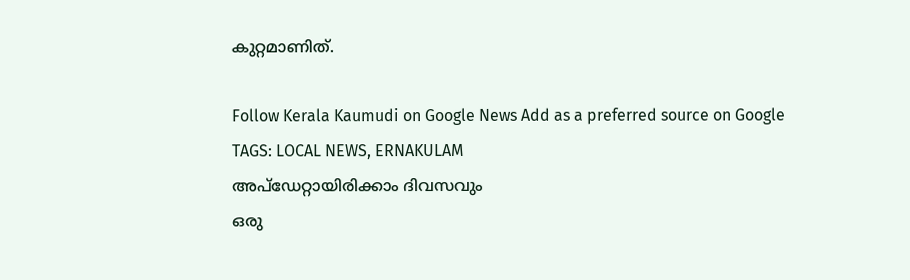കുറ്റമാണിത്.

Follow Kerala Kaumudi on Google News Add as a preferred source on Google
TAGS: LOCAL NEWS, ERNAKULAM
അപ്ഡേറ്റായിരിക്കാം ദിവസവും
ഒരു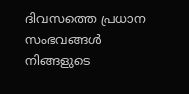ദിവസത്തെ പ്രധാന സംഭവങ്ങൾ നിങ്ങളുടെ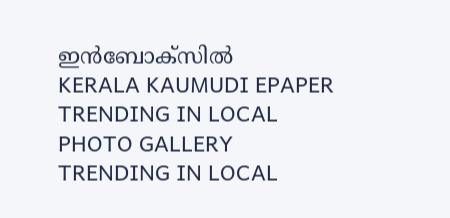ഇൻബോക്സിൽ
KERALA KAUMUDI EPAPER
TRENDING IN LOCAL
PHOTO GALLERY
TRENDING IN LOCAL